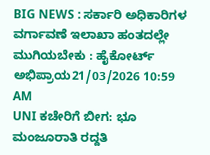BIG NEWS : ಸರ್ಕಾರಿ ಅಧಿಕಾರಿಗಳ ವರ್ಗಾವಣೆ ಇಲಾಖಾ ಹಂತದಲ್ಲೇ ಮುಗಿಯಬೇಕು : ಹೈಕೋರ್ಟ್ ಅಭಿಪ್ರಾಯ21/03/2026 10:59 AM
UNI ಕಚೇರಿಗೆ ಬೀಗ: ಭೂ ಮಂಜೂರಾತಿ ರದ್ದತಿ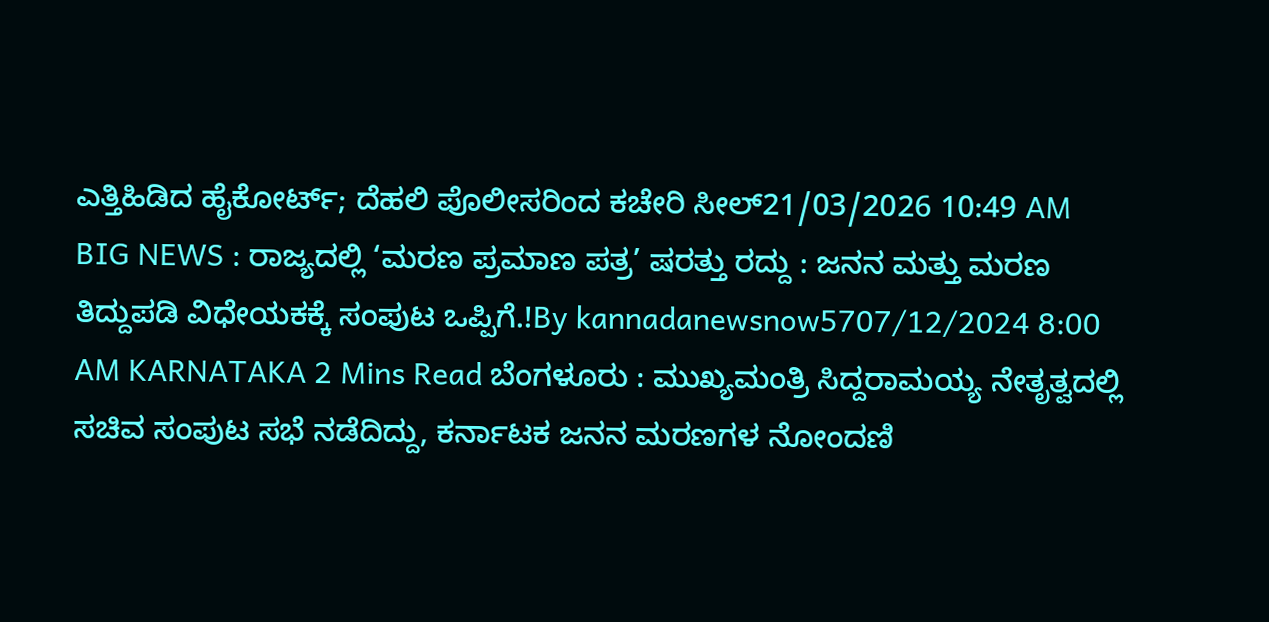ಎತ್ತಿಹಿಡಿದ ಹೈಕೋರ್ಟ್; ದೆಹಲಿ ಪೊಲೀಸರಿಂದ ಕಚೇರಿ ಸೀಲ್21/03/2026 10:49 AM
BIG NEWS : ರಾಜ್ಯದಲ್ಲಿ ‘ಮರಣ ಪ್ರಮಾಣ ಪತ್ರ’ ಷರತ್ತು ರದ್ದು : ಜನನ ಮತ್ತು ಮರಣ ತಿದ್ದುಪಡಿ ವಿಧೇಯಕಕ್ಕೆ ಸಂಪುಟ ಒಪ್ಪಿಗೆ.!By kannadanewsnow5707/12/2024 8:00 AM KARNATAKA 2 Mins Read ಬೆಂಗಳೂರು : ಮುಖ್ಯಮಂತ್ರಿ ಸಿದ್ದರಾಮಯ್ಯ ನೇತೃತ್ವದಲ್ಲಿ ಸಚಿವ ಸಂಪುಟ ಸಭೆ ನಡೆದಿದ್ದು, ಕರ್ನಾಟಕ ಜನನ ಮರಣಗಳ ನೋಂದಣಿ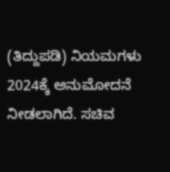(ತಿದ್ದುಪಡಿ) ನಿಯಮಗಳು 2024ಕ್ಕೆ ಅನುಮೋದನೆ ನೀಡಲಾಗಿದೆ. ಸಚಿವ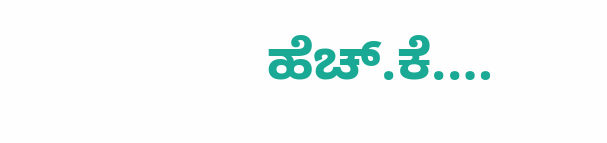ಹೆಚ್.ಕೆ.…